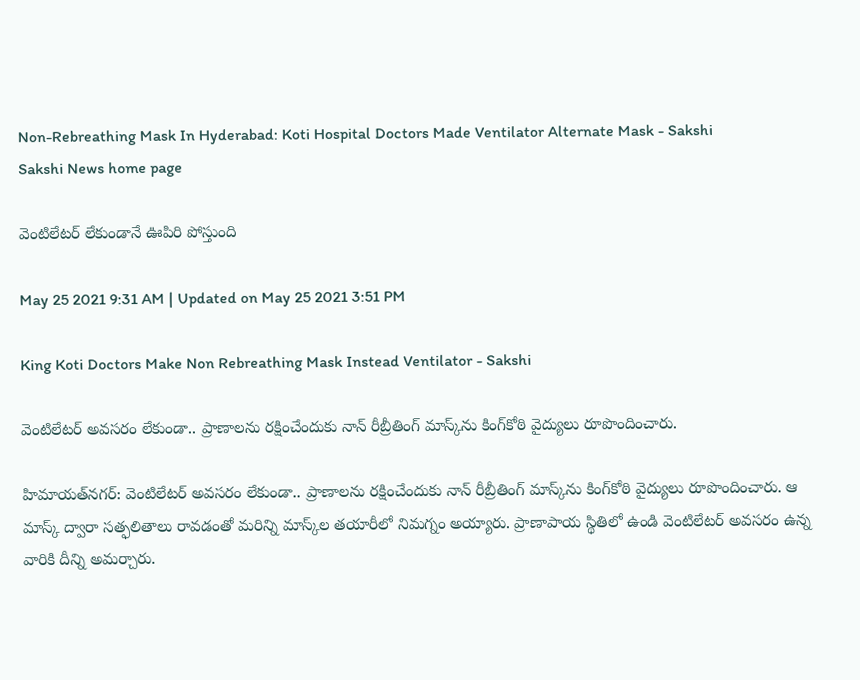Non-Rebreathing Mask In Hyderabad: Koti Hospital Doctors Made Ventilator Alternate Mask - Sakshi
Sakshi News home page

వెంటిలేటర్‌ లేకుండానే ఊపిరి పోస్తుంది

May 25 2021 9:31 AM | Updated on May 25 2021 3:51 PM

King Koti Doctors Make Non Rebreathing Mask Instead Ventilator - Sakshi

వెంటిలేటర్‌ అవసరం లేకుండా.. ప్రాణాలను రక్షించేందుకు నాన్‌ రీబ్రీతింగ్‌ మాస్క్‌ను కింగ్‌కోఠి వైద్యులు రూపొందించారు.

హిమాయత్‌నగర్‌: వెంటిలేటర్‌ అవసరం లేకుండా.. ప్రాణాలను రక్షించేందుకు నాన్‌ రీబ్రీతింగ్‌ మాస్క్‌ను కింగ్‌కోఠి వైద్యులు రూపొందించారు. ఆ మాస్క్‌ ద్వారా సత్ఫలితాలు రావడంతో మరిన్ని మాస్క్‌ల తయారీలో నిమగ్నం అయ్యారు. ప్రాణాపాయ స్థితిలో ఉండి వెంటిలేటర్‌ అవసరం ఉన్న వారికి దీన్ని అమర్చారు.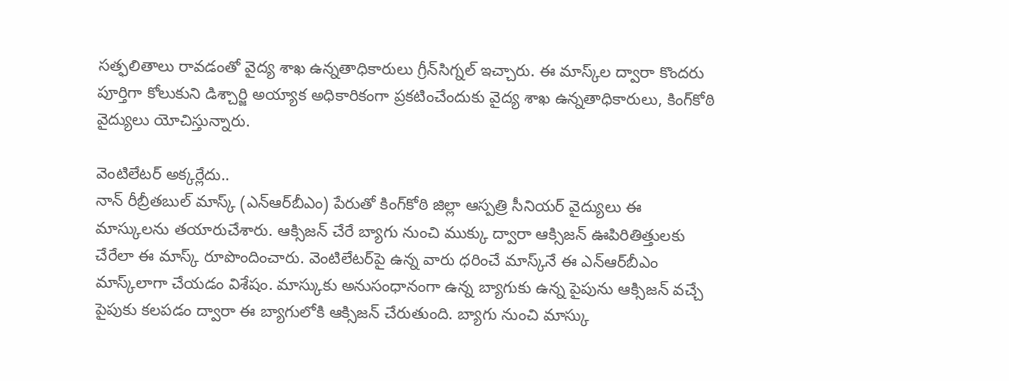సత్ఫలితాలు రావడంతో వైద్య శాఖ ఉన్నతాధికారులు గ్రీన్‌సిగ్నల్‌ ఇచ్చారు. ఈ మాస్క్‌ల ద్వారా కొందరు పూర్తిగా కోలుకుని డిశ్చార్జి అయ్యాక అధికారికంగా ప్రకటించేందుకు వైద్య శాఖ ఉన్నతాధికారులు, కింగ్‌కోఠి వైద్యులు యోచిస్తున్నారు.

వెంటిలేటర్‌ అక్కర్లేదు..
నాన్‌ రీబ్రీతబుల్‌ మాస్క్‌ (ఎన్‌ఆర్‌బీఎం) పేరుతో కింగ్‌కోఠి జిల్లా ఆస్పత్రి సీనియర్‌ వైద్యులు ఈ మాస్కులను తయారుచేశారు. ఆక్సిజన్‌ చేరే బ్యాగు నుంచి ముక్కు ద్వారా ఆక్సిజన్‌ ఊపిరితిత్తులకు చేరేలా ఈ మాస్క్‌ రూపొందించారు. వెంటిలేటర్‌పై ఉన్న వారు ధరించే మాస్క్‌నే ఈ ఎన్‌ఆర్‌బీఎం మాస్క్‌లాగా చేయడం విశేషం. మాస్కుకు అనుసంధానంగా ఉన్న బ్యాగుకు ఉన్న పైపును ఆక్సిజన్‌ వచ్చే పైపుకు కలపడం ద్వారా ఈ బ్యాగులోకి ఆక్సిజన్‌ చేరుతుంది. బ్యాగు నుంచి మాస్కు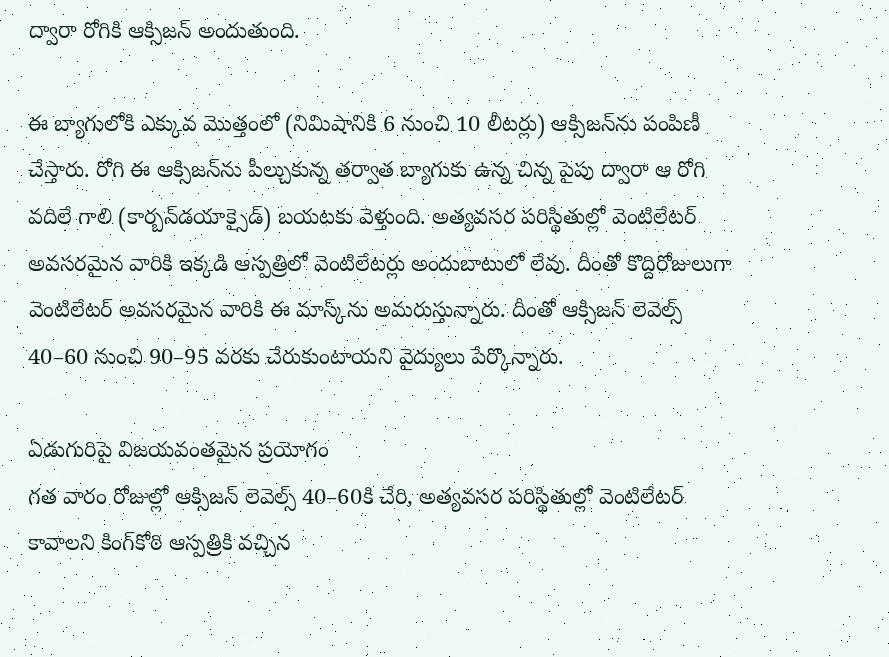ద్వారా రోగికి ఆక్సిజన్‌ అందుతుంది.

ఈ బ్యాగులోకి ఎక్కువ మొత్తంలో (నిమిషానికి 6 నుంచి 10 లీటర్లు) ఆక్సిజన్‌ను పంపిణీ చేస్తారు. రోగి ఈ ఆక్సిజన్‌ను పీల్చుకున్న తర్వాత బ్యాగుకు ఉన్న చిన్న పైపు ద్వారా ఆ రోగి వదిలే గాలి (కార్బన్‌డయాక్సైడ్‌) బయటకు వెళ్తుంది. అత్యవసర పరిస్థితుల్లో వెంటిలేటర్‌ అవసరమైన వారికి ఇక్కడి ఆస్పత్రిలో వెంటిలేటర్లు అందుబాటులో లేవు. దీంతో కొద్దిరోజులుగా వెంటిలేటర్‌ అవసరమైన వారికి ఈ మాస్క్‌ను అమరుస్తున్నారు. దీంతో ఆక్సిజన్‌ లెవెల్స్‌ 40–60 నుంచి 90–95 వరకు చేరుకుంటాయని వైద్యులు పేర్కొన్నారు.

ఏడుగురిపై విజయవంతమైన ప్రయోగం
గత వారం రోజుల్లో ఆక్సిజన్‌ లెవెల్స్‌ 40–60కి చేరి, అత్యవసర పరిస్థితుల్లో వెంటిలేటర్‌ కావాలని కింగ్‌కోఠి ఆస్పత్రికి వచ్చిన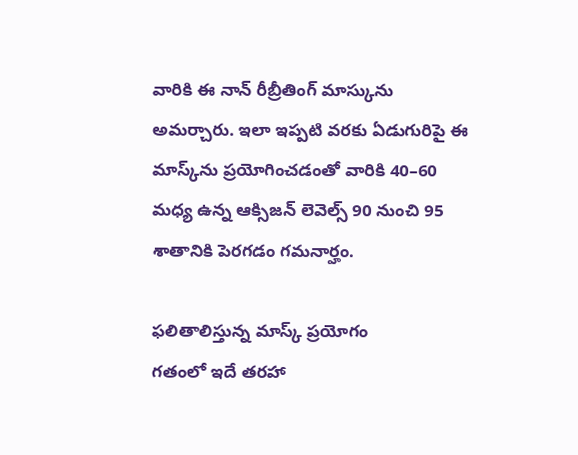వారికి ఈ నాన్‌ రీబ్రీతింగ్‌ మాస్కును అమర్చారు. ఇలా ఇప్పటి వరకు ఏడుగురిపై ఈ మాస్క్‌ను ప్రయోగించడంతో వారికి 40–60 మధ్య ఉన్న ఆక్సిజన్‌ లెవెల్స్‌ 90 నుంచి 95 శాతానికి పెరగడం గమనార్హం.

ఫలితాలిస్తున్న మాస్క్‌ ప్రయోగం
గతంలో ఇదే తరహా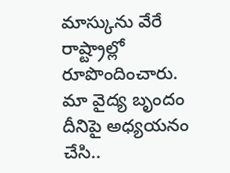మాస్కును వేరే రాష్ట్రాల్లో రూపొందించారు. మా వైద్య బృందం దీనిపై అధ్యయనం చేసి..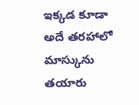ఇక్కడ కూడా అదే తరహాలో మాస్కును తయారు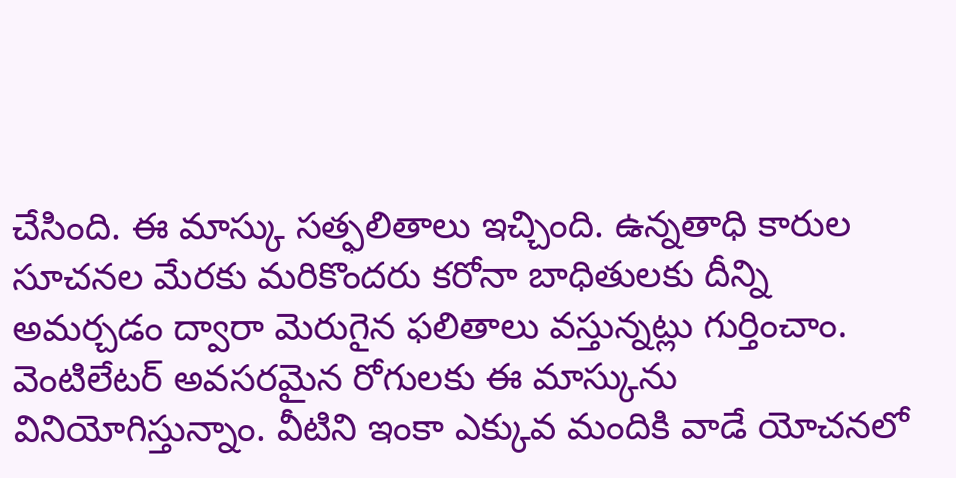చేసింది. ఈ మాస్కు సత్ఫలితాలు ఇచ్చింది. ఉన్నతాధి కారుల సూచనల మేరకు మరికొందరు కరోనా బాధితులకు దీన్ని అమర్చడం ద్వారా మెరుగైన ఫలితాలు వస్తున్నట్లు గుర్తించాం. వెంటిలేటర్‌ అవసరమైన రోగులకు ఈ మాస్కును వినియోగిస్తున్నాం. వీటిని ఇంకా ఎక్కువ మందికి వాడే యోచనలో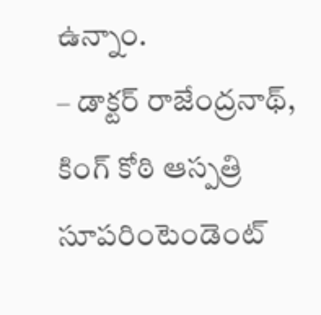ఉన్నాం.
– డాక్టర్‌ రాజేంద్రనాథ్, కింగ్‌ కోఠి ఆస్పత్రి సూపరింటెండెంట్‌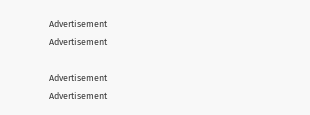Advertisement
Advertisement

Advertisement
Advertisement